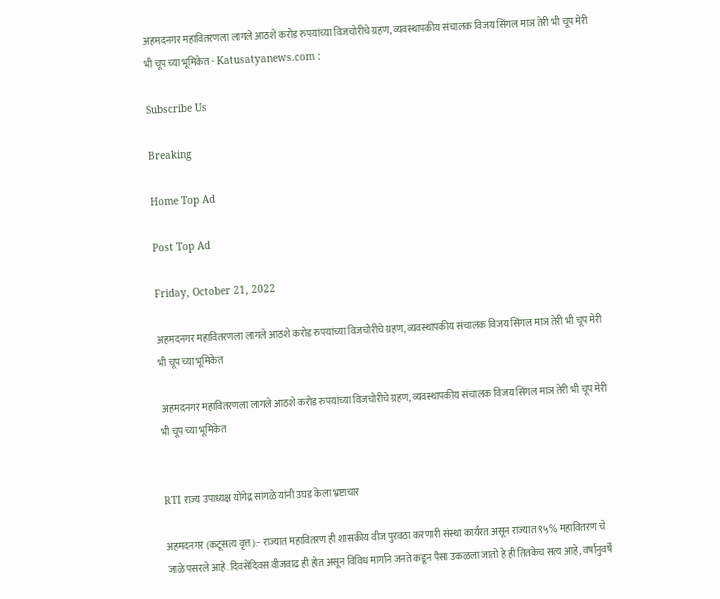अहमदनगर महावितरणला लागले आठशे करोड रुपयांच्या विजचोरीचे ग्रहण, व्यवस्थापकीय संचालक विजय सिंगल माञ तेरी भी चूप मेरी भी चूप च्या भूमिकेत - Katusatyanews.com :

Subscribe Us

Breaking

Home Top Ad

Post Top Ad

Friday, October 21, 2022

अहमदनगर महावितरणला लागले आठशे करोड रुपयांच्या विजचोरीचे ग्रहण, व्यवस्थापकीय संचालक विजय सिंगल माञ तेरी भी चूप मेरी भी चूप च्या भूमिकेत

 अहमदनगर महावितरणला लागले आठशे करोड रुपयांच्या विजचोरीचे ग्रहण, व्यवस्थापकीय संचालक विजय सिंगल माञ तेरी भी चूप मेरी भी चूप च्या भूमिकेत


RTI राज्य उपाध्यक्ष योंगेद्र सांगळे यांनी उघड केला भ्रष्टाचार

अहमदनगर (कटूसत्य वृत्त):- राज्यात महावितरण ही शासकीय वीज पुरवठा करणारी संस्था कार्यरत असून राज्यात ९५% महावितरण चे जाळे पसरले आहे. दिवसेंदिवस वीजवाढ ही होत असून विविध मार्गाने जनते कडून पैसा उकळला जातो हे ही तितकेच सत्य आहे, वर्षानुवर्षे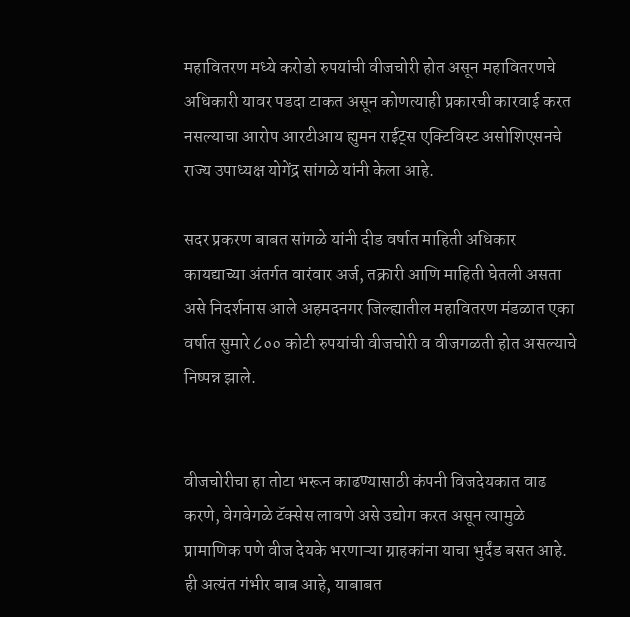महावितरण मध्ये करोडो रुपयांची वीजचोरी होत असून महावितरणचे अधिकारी यावर पडदा टाकत असून कोणत्याही प्रकारची कारवाई करत नसल्याचा आरोप आरटीआय ह्युमन राईट्स एक्टिविस्ट असोशिएसनचे राज्य उपाध्यक्ष योगेंद्र सांगळे यांनी केला आहे.

सदर प्रकरण बाबत सांगळे यांनी दीड वर्षात माहिती अधिकार कायद्याच्या अंतर्गत वारंवार अर्ज, तक्रारी आणि माहिती घेतली असता असे निदर्शनास आले अहमदनगर जिल्ह्यातील महावितरण मंडळात एका वर्षात सुमारे ८०० कोटी रुपयांची वीजचोरी व वीजगळती होत असल्याचे निष्पन्न झाले.


वीजचोरीचा हा तोटा भरून काढण्यासाठी कंपनी विजदेयकात वाढ करणे, वेगवेगळे टॅक्सेस लावणे असे उद्योग करत असून त्यामुळे प्रामाणिक पणे वीज देयके भरणाऱ्या ग्राहकांना याचा भुर्दंड बसत आहे. ही अत्यंत गंभीर बाब आहे, याबाबत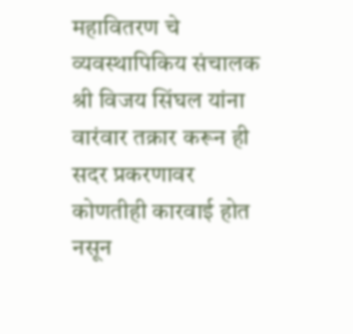महावितरण चे व्यवस्थापिकिय संचालक श्री विजय सिंघल यांना वारंवार तक्रार करून ही सदर प्रकरणावर कोणतीही कारवाई होत नसून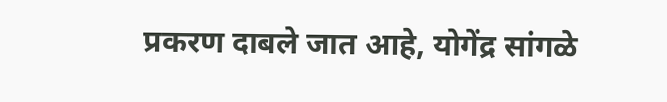प्रकरण दाबले जात आहे, योगेंद्र सांगळे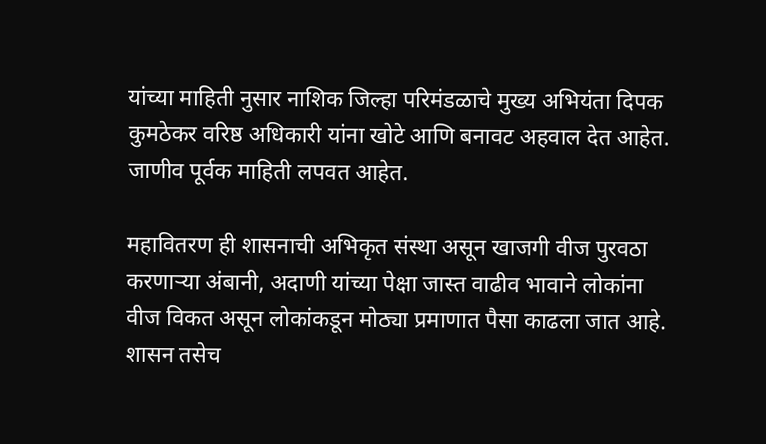यांच्या माहिती नुसार नाशिक जिल्हा परिमंडळाचे मुख्य अभियंता दिपक कुमठेकर वरिष्ठ अधिकारी यांना खोटे आणि बनावट अहवाल देत आहेत. जाणीव पूर्वक माहिती लपवत आहेत.

महावितरण ही शासनाची अभिकृत संस्था असून खाजगी वीज पुरवठा करणाऱ्या अंबानी, अदाणी यांच्या पेक्षा जास्त वाढीव भावाने लोकांना वीज विकत असून लोकांकडून मोठ्या प्रमाणात पैसा काढला जात आहे. शासन तसेच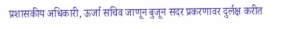प्रशासकीय अधिकारी, ऊर्जा सचिव जाणून बुजून सदर प्रकरणावर दुर्लक्ष करीत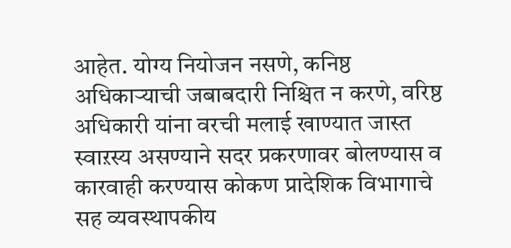आहेत. योग्य नियोजन नसणे, कनिष्ठ अधिकाऱ्याची जबाबदारी निश्चित न करणे, वरिष्ठ अधिकारी यांना वरची मलाई खाण्यात जास्त स्वाऱस्य असण्याने सदर प्रकरणावर बोलण्यास व कारवाही करण्यास कोकण प्रादेशिक विभागाचे सह व्यवस्थापकीय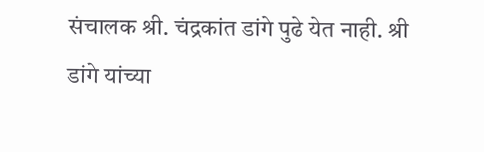संचालक श्री. चंद्रकांत डांगे पुढे येत नाही. श्री डांगे यांच्या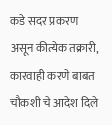कडे सदर प्रकरण असून कीत्येक तक्रारी, कारवाही करणे बाबत चौकशी चे आदेश दिले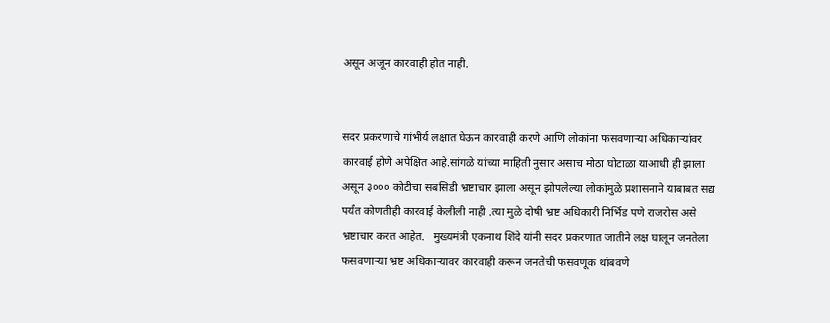असून अजून कारवाही होत नाही.


सदर प्रकरणाचे गांभीर्य लक्षात घेऊन कारवाही करणे आणि लोकांना फसवणाऱ्या अधिकाऱ्यांवर कारवाई होणे अपेक्षित आहे.सांगळे यांच्या माहिती नुसार असाच मोठा घोटाळा याआधी ही झाला असून ३००० कोटीचा सबसिडी भ्रष्टाचार झाला असून झोपलेल्या लोकांमुळे प्रशासनाने याबाबत सद्य पर्यंत कोणतीही कारवाई केलीली नाही .त्या मुळे दोषी भ्रष्ट अधिकारी निर्भिड पणे राजरोस असे भ्रष्टाचार करत आहेत.   मुख्यमंत्री एकनाथ शिंदे यांनी सदर प्रकरणात जातीने लक्ष घालून जनतेला फसवणाऱ्या भ्रष्ट अधिकाऱ्यावर कारवाही करून जनतेची फसवणूक थांबवणे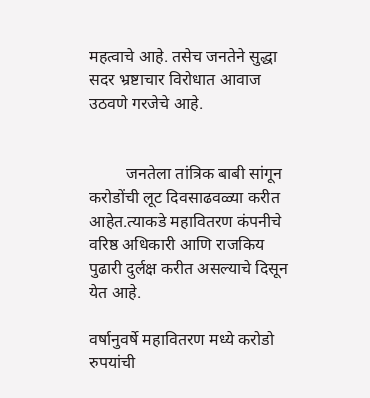महत्वाचे आहे. तसेच जनतेने सुद्धा सदर भ्रष्टाचार विरोधात आवाज उठवणे गरजेचे आहे.


         जनतेला तांत्रिक बाबी सांगून करोडोंची लूट दिवसाढवळ्या करीत आहेत.त्याकडे महावितरण कंपनीचे वरिष्ठ अधिकारी आणि राजकिय पुढारी दुर्लक्ष करीत असल्याचे दिसून येत आहे.

वर्षानुवर्षे महावितरण मध्ये करोडो रुपयांची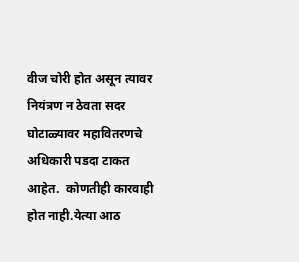वीज चोरी होत असून त्यावर नियंत्रण न ठेवता सदर घोटाळ्यावर महावितरणचे अधिकारी पडदा टाकत आहेत.  कोणतीही कारवाही होत नाही.येत्या आठ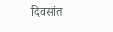दिवसांत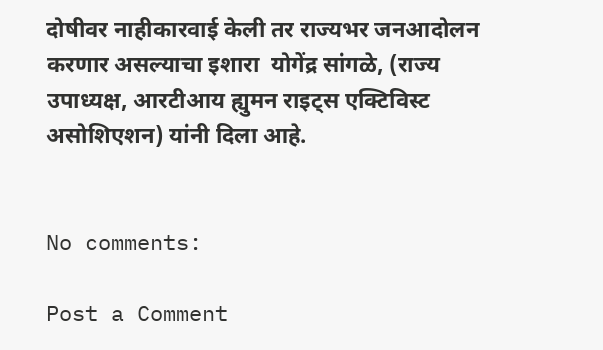दोषीवर नाहीकारवाई केली तर राज्यभर जनआदोलन करणार असल्याचा इशारा  योगेंद्र सांगळे, (राज्य उपाध्यक्ष, आरटीआय ह्युमन राइट्स एक्टिविस्ट असोशिएशन) यांनी दिला आहे.


No comments:

Post a Comment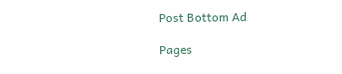Post Bottom Ad

Pages